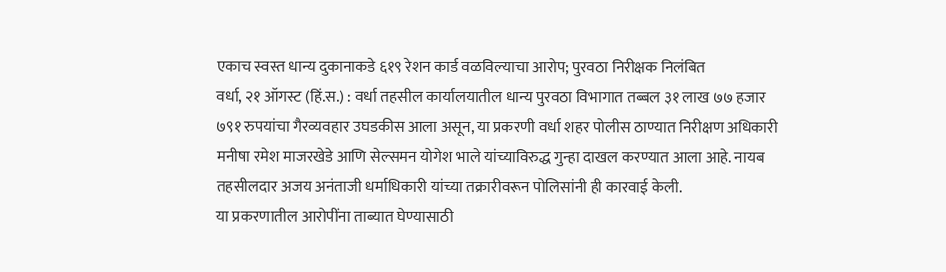एकाच स्वस्त धान्य दुकानाकडे ६१९ रेशन कार्ड वळविल्याचा आरोप; पुरवठा निरीक्षक निलंबित
वर्धा, २१ ऑगस्ट (हिं.स.) : वर्धा तहसील कार्यालयातील धान्य पुरवठा विभागात तब्बल ३१ लाख ७७ हजार ७९१ रुपयांचा गैरव्यवहार उघडकीस आला असून, या प्रकरणी वर्धा शहर पोलीस ठाण्यात निरीक्षण अधिकारी मनीषा रमेश माजरखेडे आणि सेल्समन योगेश भाले यांच्याविरुद्ध गुन्हा दाखल करण्यात आला आहे. नायब तहसीलदार अजय अनंताजी धर्माधिकारी यांच्या तक्रारीवरून पोलिसांनी ही कारवाई केली.
या प्रकरणातील आरोपींना ताब्यात घेण्यासाठी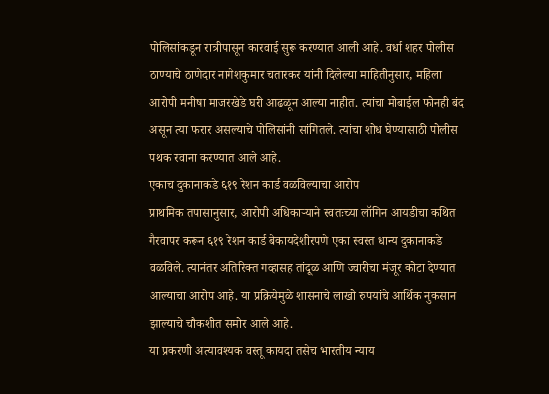पोलिसांकडून रात्रीपासून कारवाई सुरू करण्यात आली आहे. वर्धा शहर पोलीस ठाण्याचे ठाणेदार नागेशकुमार चतारकर यांनी दिलेल्या माहितीनुसार, महिला आरोपी मनीषा माजरखेडे घरी आढळून आल्या नाहीत. त्यांचा मोबाईल फोनही बंद असून त्या फरार असल्याचे पोलिसांनी सांगितले. त्यांचा शोध घेण्यासाठी पोलीस पथक रवाना करण्यात आले आहे.
एकाच दुकानाकडे ६१९ रेशन कार्ड वळविल्याचा आरोप
प्राथमिक तपासानुसार, आरोपी अधिकाऱ्याने स्वतःच्या लॉगिन आयडीचा कथित गैरवापर करून ६१९ रेशन कार्ड बेकायदेशीरपणे एका स्वस्त धान्य दुकानाकडे वळविले. त्यानंतर अतिरिक्त गव्हासह तांदूळ आणि ज्वारीचा मंजूर कोटा देण्यात आल्याचा आरोप आहे. या प्रक्रियेमुळे शासनाचे लाखो रुपयांचे आर्थिक नुकसान झाल्याचे चौकशीत समोर आले आहे.
या प्रकरणी अत्यावश्यक वस्तू कायदा तसेच भारतीय न्याय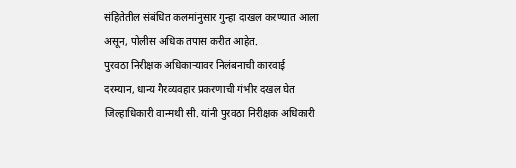संहितेतील संबंधित कलमांनुसार गुन्हा दाखल करण्यात आला असून, पोलीस अधिक तपास करीत आहेत.
पुरवठा निरीक्षक अधिकाऱ्यावर निलंबनाची कारवाई
दरम्यान, धान्य गैरव्यवहार प्रकरणाची गंभीर दखल घेत जिल्हाधिकारी वान्मथी सी. यांनी पुरवठा निरीक्षक अधिकारी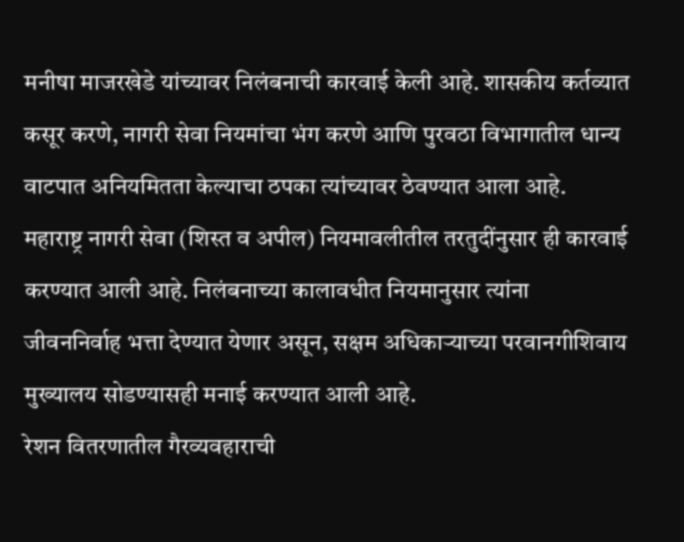मनीषा माजरखेडे यांच्यावर निलंबनाची कारवाई केली आहे. शासकीय कर्तव्यात कसूर करणे, नागरी सेवा नियमांचा भंग करणे आणि पुरवठा विभागातील धान्य वाटपात अनियमितता केल्याचा ठपका त्यांच्यावर ठेवण्यात आला आहे.
महाराष्ट्र नागरी सेवा (शिस्त व अपील) नियमावलीतील तरतुदींनुसार ही कारवाई करण्यात आली आहे. निलंबनाच्या कालावधीत नियमानुसार त्यांना जीवननिर्वाह भत्ता देण्यात येणार असून, सक्षम अधिकाऱ्याच्या परवानगीशिवाय मुख्यालय सोडण्यासही मनाई करण्यात आली आहे.
रेशन वितरणातील गैरव्यवहाराची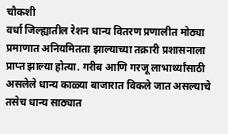चौकशी
वर्धा जिल्ह्यातील रेशन धान्य वितरण प्रणालीत मोठ्या प्रमाणात अनियमितता झाल्याच्या तक्रारी प्रशासनाला प्राप्त झाल्या होत्या. गरीब आणि गरजू लाभार्थ्यांसाठी असलेले धान्य काळ्या बाजारात विकले जात असल्याचे तसेच धान्य साठ्यात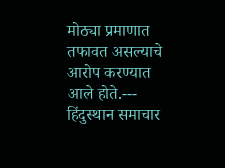मोठ्या प्रमाणात तफावत असल्याचे आरोप करण्यात आले होते.---
हिंदुस्थान समाचार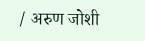/ अरुण जोशी